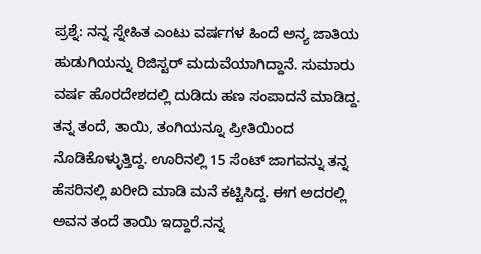ಪ್ರಶ್ನೆ: ನನ್ನ ಸ್ನೇಹಿತ ಎಂಟು ವರ್ಷಗಳ ಹಿಂದೆ ಅನ್ಯ ಜಾತಿಯ ಹುಡುಗಿಯನ್ನು ರಿಜಿಸ್ಟರ್ ಮದುವೆಯಾಗಿದ್ದಾನೆ. ಸುಮಾರು ವರ್ಷ ಹೊರದೇಶದಲ್ಲಿ ದುಡಿದು ಹಣ ಸಂಪಾದನೆ ಮಾಡಿದ್ದ. ತನ್ನ ತಂದೆ, ತಾಯಿ, ತಂಗಿಯನ್ನೂ ಪ್ರೀತಿಯಿಂದ ನೊಡಿಕೊಳ್ಳುತ್ತಿದ್ದ. ಊರಿನಲ್ಲಿ 15 ಸೆಂಟ್ ಜಾಗವನ್ನು ತನ್ನ ಹೆಸರಿನಲ್ಲಿ ಖರೀದಿ ಮಾಡಿ ಮನೆ ಕಟ್ಟಿಸಿದ್ದ. ಈಗ ಅದರಲ್ಲಿ ಅವನ ತಂದೆ ತಾಯಿ ಇದ್ದಾರೆ.ನನ್ನ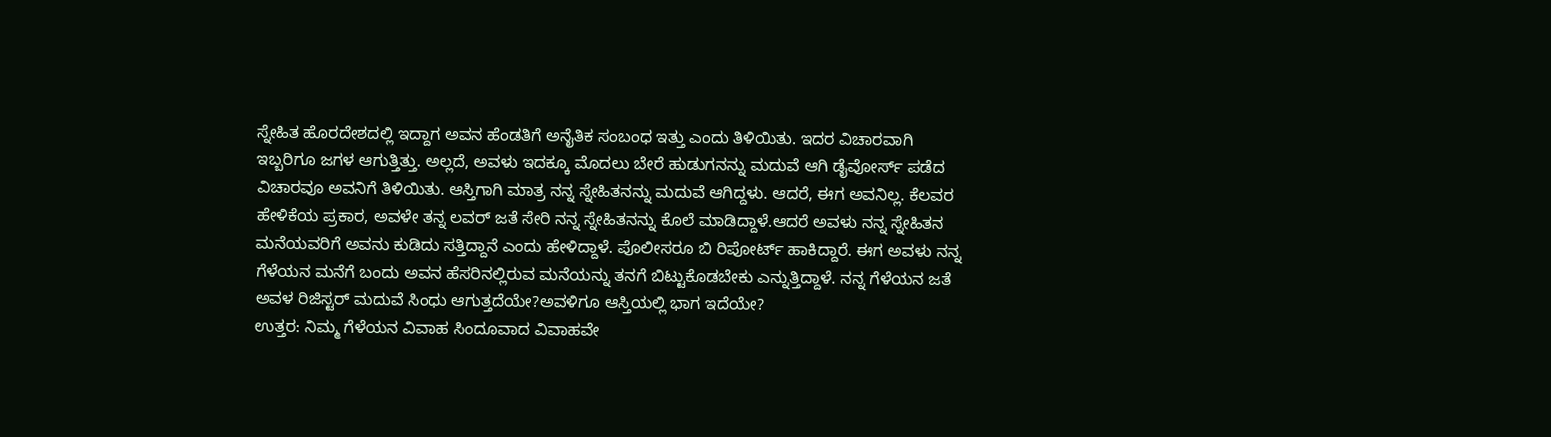ಸ್ನೇಹಿತ ಹೊರದೇಶದಲ್ಲಿ ಇದ್ದಾಗ ಅವನ ಹೆಂಡತಿಗೆ ಅನೈತಿಕ ಸಂಬಂಧ ಇತ್ತು ಎಂದು ತಿಳಿಯಿತು. ಇದರ ವಿಚಾರವಾಗಿ ಇಬ್ಬರಿಗೂ ಜಗಳ ಆಗುತ್ತಿತ್ತು. ಅಲ್ಲದೆ, ಅವಳು ಇದಕ್ಕೂ ಮೊದಲು ಬೇರೆ ಹುಡುಗನನ್ನು ಮದುವೆ ಆಗಿ ಡೈವೋರ್ಸ್ ಪಡೆದ ವಿಚಾರವೂ ಅವನಿಗೆ ತಿಳಿಯಿತು. ಆಸ್ತಿಗಾಗಿ ಮಾತ್ರ ನನ್ನ ಸ್ನೇಹಿತನನ್ನು ಮದುವೆ ಆಗಿದ್ದಳು. ಆದರೆ, ಈಗ ಅವನಿಲ್ಲ. ಕೆಲವರ ಹೇಳಿಕೆಯ ಪ್ರಕಾರ, ಅವಳೇ ತನ್ನ ಲವರ್ ಜತೆ ಸೇರಿ ನನ್ನ ಸ್ನೇಹಿತನನ್ನು ಕೊಲೆ ಮಾಡಿದ್ದಾಳೆ.ಆದರೆ ಅವಳು ನನ್ನ ಸ್ನೇಹಿತನ ಮನೆಯವರಿಗೆ ಅವನು ಕುಡಿದು ಸತ್ತಿದ್ದಾನೆ ಎಂದು ಹೇಳಿದ್ದಾಳೆ. ಪೊಲೀಸರೂ ಬಿ ರಿಪೋರ್ಟ್ ಹಾಕಿದ್ದಾರೆ. ಈಗ ಅವಳು ನನ್ನ ಗೆಳೆಯನ ಮನೆಗೆ ಬಂದು ಅವನ ಹೆಸರಿನಲ್ಲಿರುವ ಮನೆಯನ್ನು ತನಗೆ ಬಿಟ್ಟುಕೊಡಬೇಕು ಎನ್ನುತ್ತಿದ್ದಾಳೆ. ನನ್ನ ಗೆಳೆಯನ ಜತೆ ಅವಳ ರಿಜಿಸ್ಟರ್ ಮದುವೆ ಸಿಂಧು ಆಗುತ್ತದೆಯೇ?ಅವಳಿಗೂ ಆಸ್ತಿಯಲ್ಲಿ ಭಾಗ ಇದೆಯೇ?
ಉತ್ತರ: ನಿಮ್ಮ ಗೆಳೆಯನ ವಿವಾಹ ಸಿಂದೂವಾದ ವಿವಾಹವೇ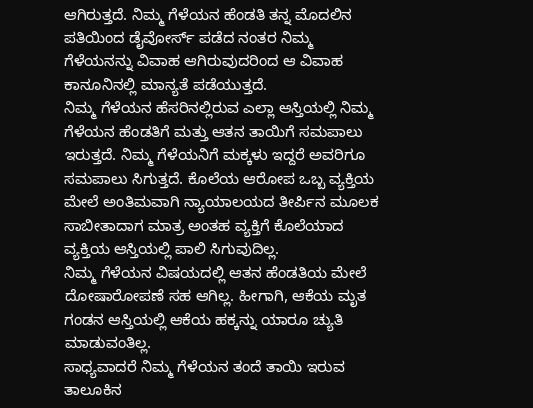ಆಗಿರುತ್ತದೆ. ನಿಮ್ಮ ಗೆಳೆಯನ ಹೆಂಡತಿ ತನ್ನ ಮೊದಲಿನ ಪತಿಯಿಂದ ಡೈವೋರ್ಸ್ ಪಡೆದ ನಂತರ ನಿಮ್ಮ ಗೆಳೆಯನನ್ನು ವಿವಾಹ ಆಗಿರುವುದರಿಂದ ಆ ವಿವಾಹ ಕಾನೂನಿನಲ್ಲಿ ಮಾನ್ಯತೆ ಪಡೆಯುತ್ತದೆ.
ನಿಮ್ಮ ಗೆಳೆಯನ ಹೆಸರಿನಲ್ಲಿರುವ ಎಲ್ಲಾ ಆಸ್ತಿಯಲ್ಲಿ ನಿಮ್ಮ ಗೆಳೆಯನ ಹೆಂಡತಿಗೆ ಮತ್ತು ಆತನ ತಾಯಿಗೆ ಸಮಪಾಲು ಇರುತ್ತದೆ. ನಿಮ್ಮ ಗೆಳೆಯನಿಗೆ ಮಕ್ಕಳು ಇದ್ದರೆ ಅವರಿಗೂ ಸಮಪಾಲು ಸಿಗುತ್ತದೆ. ಕೊಲೆಯ ಆರೋಪ ಒಬ್ಬ ವ್ಯಕ್ತಿಯ ಮೇಲೆ ಅಂತಿಮವಾಗಿ ನ್ಯಾಯಾಲಯದ ತೀರ್ಪಿನ ಮೂಲಕ ಸಾಬೀತಾದಾಗ ಮಾತ್ರ ಅಂತಹ ವ್ಯಕ್ತಿಗೆ ಕೊಲೆಯಾದ ವ್ಯಕ್ತಿಯ ಆಸ್ತಿಯಲ್ಲಿ ಪಾಲಿ ಸಿಗುವುದಿಲ್ಲ.
ನಿಮ್ಮ ಗೆಳೆಯನ ವಿಷಯದಲ್ಲಿ ಆತನ ಹೆಂಡತಿಯ ಮೇಲೆ ದೋಷಾರೋಪಣೆ ಸಹ ಆಗಿಲ್ಲ. ಹೀಗಾಗಿ, ಆಕೆಯ ಮೃತ ಗಂಡನ ಆಸ್ತಿಯಲ್ಲಿ ಆಕೆಯ ಹಕ್ಕನ್ನು ಯಾರೂ ಚ್ಯುತಿ ಮಾಡುವಂತಿಲ್ಲ.
ಸಾಧ್ಯವಾದರೆ ನಿಮ್ಮ ಗೆಳೆಯನ ತಂದೆ ತಾಯಿ ಇರುವ ತಾಲೂಕಿನ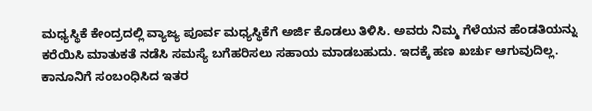ಮಧ್ಯಸ್ಥಿಕೆ ಕೇಂದ್ರದಲ್ಲಿ ವ್ಯಾಜ್ಯ ಪೂರ್ವ ಮಧ್ಯಸ್ಥಿಕೆಗೆ ಅರ್ಜಿ ಕೊಡಲು ತಿಳಿಸಿ. ಅವರು ನಿಮ್ಮ ಗೆಳೆಯನ ಹೆಂಡತಿಯನ್ನು ಕರೆಯಿಸಿ ಮಾತುಕತೆ ನಡೆಸಿ ಸಮಸ್ಯೆ ಬಗೆಹರಿಸಲು ಸಹಾಯ ಮಾಡಬಹುದು. ಇದಕ್ಕೆ ಹಣ ಖರ್ಚು ಆಗುವುದಿಲ್ಲ.
ಕಾನೂನಿಗೆ ಸಂಬಂಧಿಸಿದ ಇತರ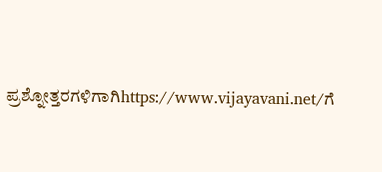ಪ್ರಶ್ನೋತ್ತರಗಳಿಗಾಗಿhttps://www.vijayavani.net/ಗೆ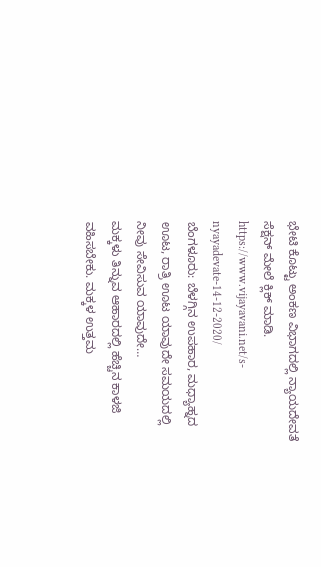ಭೇಟಿ ಕೊಟ್ಟು ಅಂಕಣ ವಿಭಾಗದಲ್ಲಿ ನ್ಯಾಯದೇವತೆ ಸೆಕ್ಷನ್ ಮೇಲೆ ಕ್ಲಿಕ್ ಮಾಡಿ.
https://www.vijayavani.net/s-nyayadevate-14-12-2020/
ಬೆಂಗಳೂರು: ಬೆಳಗ್ಗಿನ ಉಪಹಾರ, ಮಧ್ಯಾಹ್ನದ ಊಟ, ರಾತ್ರಿ ಊಟ ಯಾವುದೇ ಸಮಯದಲ್ಲಿ ನೀವು ಸೇವಿಸುವ ಯಾವುದೇ…
ಮಕ್ಕಳು ತಿನ್ನುವ ಆಹಾರದಲ್ಲಿ ಹೆಚ್ಚಿನ ಕಾಳಜಿ ವಹಿಸಬೇಕು. ಮಕ್ಕಳ ಉತ್ತಮ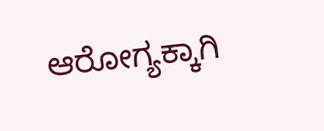ಆರೋಗ್ಯಕ್ಕಾಗಿ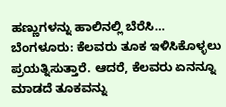ಹಣ್ಣುಗಳನ್ನು ಹಾಲಿನಲ್ಲಿ ಬೆರೆಸಿ…
ಬೆಂಗಳೂರು: ಕೆಲವರು ತೂಕ ಇಳಿಸಿಕೊಳ್ಳಲು ಪ್ರಯತ್ನಿಸುತ್ತಾರೆ. ಆದರೆ, ಕೆಲವರು ಏನನ್ನೂ ಮಾಡದೆ ತೂಕವನ್ನು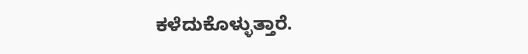ಕಳೆದುಕೊಳ್ಳುತ್ತಾರೆ.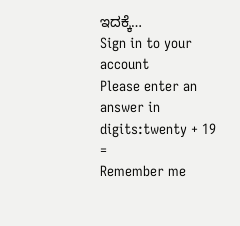ಇದಕ್ಕೆ…
Sign in to your account
Please enter an answer in digits:twenty + 19 =
Remember me